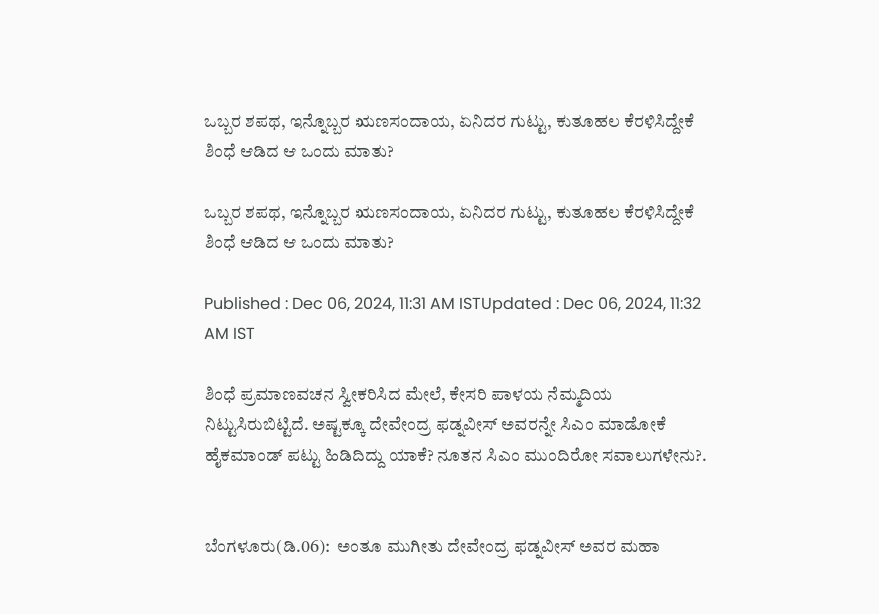ಒಬ್ಬರ ಶಪಥ, ಇನ್ನೊಬ್ಬರ ಋಣಸಂದಾಯ, ಏನಿದರ ಗುಟ್ಟು, ಕುತೂಹಲ ಕೆರಳಿಸಿದ್ದೇಕೆ ಶಿಂಧೆ ಆಡಿದ ಆ ಒಂದು ಮಾತು?

ಒಬ್ಬರ ಶಪಥ, ಇನ್ನೊಬ್ಬರ ಋಣಸಂದಾಯ, ಏನಿದರ ಗುಟ್ಟು, ಕುತೂಹಲ ಕೆರಳಿಸಿದ್ದೇಕೆ ಶಿಂಧೆ ಆಡಿದ ಆ ಒಂದು ಮಾತು?

Published : Dec 06, 2024, 11:31 AM ISTUpdated : Dec 06, 2024, 11:32 AM IST

ಶಿಂಧೆ ಪ್ರಮಾಣವಚನ ಸ್ವೀಕರಿಸಿದ ಮೇಲೆ, ಕೇಸರಿ ಪಾಳಯ ನೆಮ್ಮದಿಯ ನಿಟ್ಟುಸಿರುಬಿಟ್ಟಿದೆ. ಅಷ್ಟಕ್ಕೂ ದೇವೇಂದ್ರ ಫಡ್ನವೀಸ್ ಅವರನ್ನೇ ಸಿಎಂ ಮಾಡೋಕೆ ಹೈಕಮಾಂಡ್ ಪಟ್ಟು ಹಿಡಿದಿದ್ದು ಯಾಕೆ? ನೂತನ ಸಿಎಂ ಮುಂದಿರೋ ಸವಾಲುಗಳೇನು?.


ಬೆಂಗಳೂರು(ಡಿ.06):  ಅಂತೂ ಮುಗೀತು ದೇವೇಂದ್ರ ಫಡ್ನವೀಸ್ ಅವರ ಮಹಾ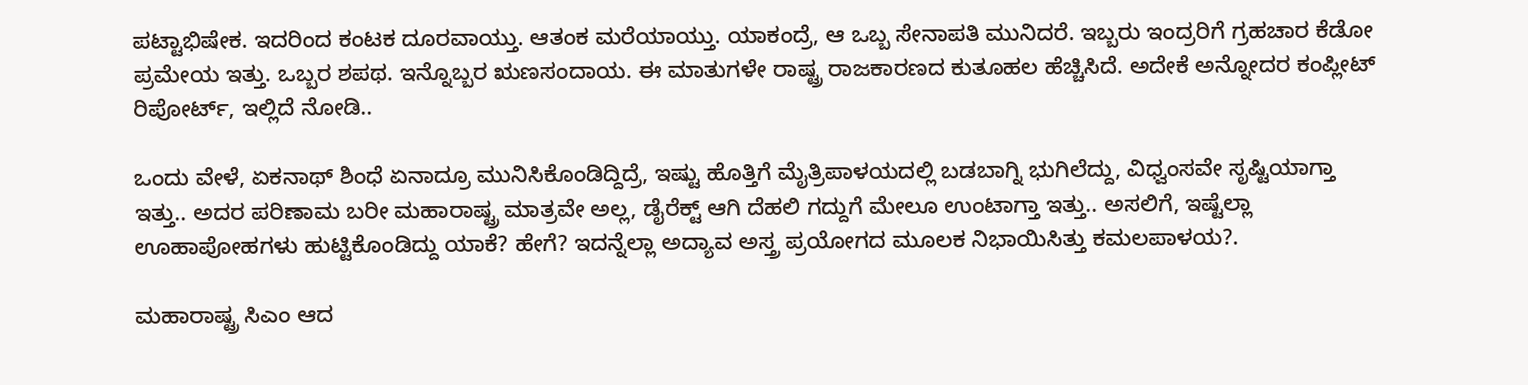ಪಟ್ಟಾಭಿಷೇಕ. ಇದರಿಂದ ಕಂಟಕ ದೂರವಾಯ್ತು. ಆತಂಕ ಮರೆಯಾಯ್ತು. ಯಾಕಂದ್ರೆ, ಆ ಒಬ್ಬ ಸೇನಾಪತಿ ಮುನಿದರೆ. ಇಬ್ಬರು ಇಂದ್ರರಿಗೆ ಗ್ರಹಚಾರ ಕೆಡೋ ಪ್ರಮೇಯ ಇತ್ತು. ಒಬ್ಬರ ಶಪಥ. ಇನ್ನೊಬ್ಬರ ಋಣಸಂದಾಯ. ಈ ಮಾತುಗಳೇ ರಾಷ್ಟ್ರ ರಾಜಕಾರಣದ ಕುತೂಹಲ ಹೆಚ್ಚಿಸಿದೆ. ಅದೇಕೆ ಅನ್ನೋದರ ಕಂಪ್ಲೀಟ್ ರಿಪೋರ್ಟ್, ಇಲ್ಲಿದೆ ನೋಡಿ..

ಒಂದು ವೇಳೆ, ಏಕನಾಥ್ ಶಿಂಧೆ ಏನಾದ್ರೂ ಮುನಿಸಿಕೊಂಡಿದ್ದಿದ್ರೆ, ಇಷ್ಟು ಹೊತ್ತಿಗೆ ಮೈತ್ರಿಪಾಳಯದಲ್ಲಿ ಬಡಬಾಗ್ನಿ ಭುಗಿಲೆದ್ದು, ವಿಧ್ವಂಸವೇ ಸೃಷ್ಟಿಯಾಗ್ತಾ ಇತ್ತು.. ಅದರ ಪರಿಣಾಮ ಬರೀ ಮಹಾರಾಷ್ಟ್ರ ಮಾತ್ರವೇ ಅಲ್ಲ, ಡೈರೆಕ್ಟ್ ಆಗಿ ದೆಹಲಿ ಗದ್ದುಗೆ ಮೇಲೂ ಉಂಟಾಗ್ತಾ ಇತ್ತು.. ಅಸಲಿಗೆ, ಇಷ್ಟೆಲ್ಲಾ ಊಹಾಪೋಹಗಳು ಹುಟ್ಟಿಕೊಂಡಿದ್ದು ಯಾಕೆ? ಹೇಗೆ? ಇದನ್ನೆಲ್ಲಾ ಅದ್ಯಾವ ಅಸ್ತ್ರ ಪ್ರಯೋಗದ ಮೂಲಕ ನಿಭಾಯಿಸಿತ್ತು ಕಮಲಪಾಳಯ?.

ಮಹಾರಾಷ್ಟ್ರ ಸಿಎಂ ಆದ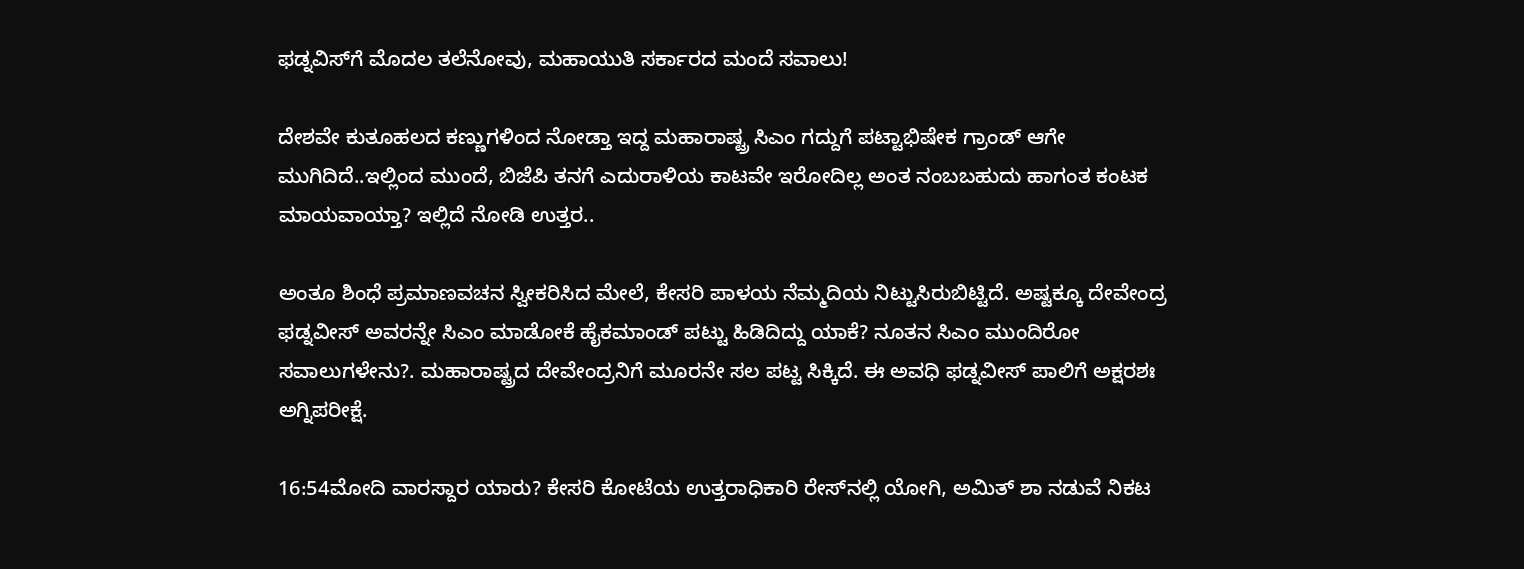ಫಡ್ನವಿಸ್‌ಗೆ ಮೊದಲ ತಲೆನೋವು, ಮಹಾಯುತಿ ಸರ್ಕಾರದ ಮಂದೆ ಸವಾಲು!

ದೇಶವೇ ಕುತೂಹಲದ ಕಣ್ಣುಗಳಿಂದ ನೋಡ್ತಾ ಇದ್ದ ಮಹಾರಾಷ್ಟ್ರ ಸಿಎಂ ಗದ್ದುಗೆ ಪಟ್ಟಾಭಿಷೇಕ ಗ್ರಾಂಡ್ ಆಗೇ ಮುಗಿದಿದೆ..ಇಲ್ಲಿಂದ ಮುಂದೆ, ಬಿಜೆಪಿ ತನಗೆ ಎದುರಾಳಿಯ ಕಾಟವೇ ಇರೋದಿಲ್ಲ ಅಂತ ನಂಬಬಹುದು ಹಾಗಂತ ಕಂಟಕ ಮಾಯವಾಯ್ತಾ? ಇಲ್ಲಿದೆ ನೋಡಿ ಉತ್ತರ..

ಅಂತೂ ಶಿಂಧೆ ಪ್ರಮಾಣವಚನ ಸ್ವೀಕರಿಸಿದ ಮೇಲೆ, ಕೇಸರಿ ಪಾಳಯ ನೆಮ್ಮದಿಯ ನಿಟ್ಟುಸಿರುಬಿಟ್ಟಿದೆ. ಅಷ್ಟಕ್ಕೂ ದೇವೇಂದ್ರ ಫಡ್ನವೀಸ್ ಅವರನ್ನೇ ಸಿಎಂ ಮಾಡೋಕೆ ಹೈಕಮಾಂಡ್ ಪಟ್ಟು ಹಿಡಿದಿದ್ದು ಯಾಕೆ? ನೂತನ ಸಿಎಂ ಮುಂದಿರೋ ಸವಾಲುಗಳೇನು?. ಮಹಾರಾಷ್ಟ್ರದ ದೇವೇಂದ್ರನಿಗೆ ಮೂರನೇ ಸಲ ಪಟ್ಟ ಸಿಕ್ಕಿದೆ. ಈ ಅವಧಿ ಫಡ್ನವೀಸ್ ಪಾಲಿಗೆ ಅಕ್ಷರಶಃ ಅಗ್ನಿಪರೀಕ್ಷೆ.

16:54ಮೋದಿ ವಾರಸ್ದಾರ ಯಾರು? ಕೇಸರಿ ಕೋಟೆಯ ಉತ್ತರಾಧಿಕಾರಿ ರೇಸ್‌ನಲ್ಲಿ ಯೋಗಿ, ಅಮಿತ್ ಶಾ ನಡುವೆ ನಿಕಟ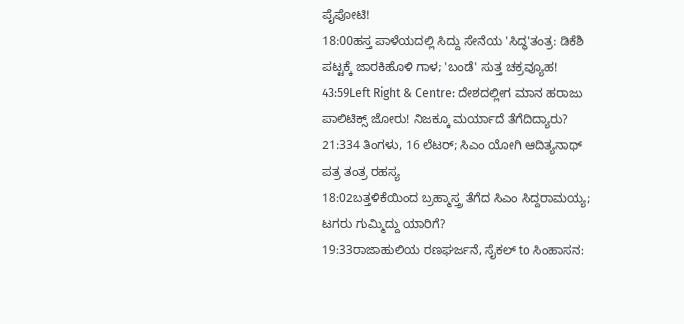ಪೈಪೋಟಿ!
18:00ಹಸ್ತ ಪಾಳೆಯದಲ್ಲಿ ಸಿದ್ದು ಸೇನೆಯ 'ಸಿದ್ಧ'ತಂತ್ರ: ಡಿಕೆಶಿ ಪಟ್ಟಕ್ಕೆ ಜಾರಕಿಹೊಳಿ ಗಾಳ; 'ಬಂಡೆ' ಸುತ್ತ ಚಕ್ರವ್ಯೂಹ!
43:59Left Right & Centre: ದೇಶದಲ್ಲೀಗ ಮಾನ ಹರಾಜು ಪಾಲಿಟಿಕ್ಸ್ ಜೋರು! ನಿಜಕ್ಕೂ ಮರ್ಯಾದೆ ತೆಗೆದಿದ್ಯಾರು?
21:334 ತಿಂಗಳು, 16 ಲೆಟರ್; ಸಿಎಂ ಯೋಗಿ ಆದಿತ್ಯನಾಥ್ ಪತ್ರ ತಂತ್ರ ರಹಸ್ಯ
18:02ಬತ್ತಳಿಕೆಯಿಂದ ಬ್ರಹ್ಮಾಸ್ತ್ರ ತೆಗೆದ ಸಿಎಂ ಸಿದ್ದರಾಮಯ್ಯ; ಟಗರು ಗುಮ್ಮಿದ್ದು ಯಾರಿಗೆ?
19:33ರಾಜಾಹುಲಿಯ ರಣಘರ್ಜನೆ, ಸೈಕಲ್ to ಸಿಂಹಾಸನ: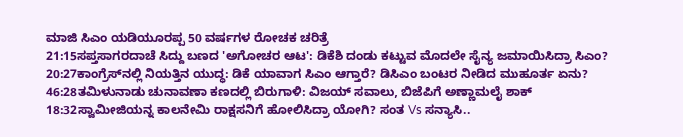ಮಾಜಿ ಸಿಎಂ ಯಡಿಯೂರಪ್ಪ 50 ವರ್ಷಗಳ ರೋಚಕ ಚರಿತ್ರೆ
21:15ಸಪ್ತಸಾಗರದಾಚೆ ಸಿದ್ದು ಬಣದ 'ಅಗೋಚರ ಆಟ': ಡಿಕೆಶಿ ದಂಡು ಕಟ್ಟುವ ಮೊದಲೇ ಸೈನ್ಯ ಜಮಾಯಿಸಿದ್ರಾ ಸಿಎಂ?
20:27ಕಾಂಗ್ರೆಸ್‌ನಲ್ಲಿ ನಿಯತ್ತಿನ ಯುದ್ಧ: ಡಿಕೆ ಯಾವಾಗ ಸಿಎಂ ಆಗ್ತಾರೆ? ಡಿಸಿಎಂ ಬಂಟರ ನೀಡಿದ ಮುಹೂರ್ತ ಏನು?
46:28ತಮಿಳುನಾಡು ಚುನಾವಣಾ ಕಣದಲ್ಲಿ ಬಿರುಗಾಳಿ: ವಿಜಯ್ ಸವಾಲು, ಬಿಜೆಪಿಗೆ ಅಣ್ಣಾಮಲೈ ಶಾಕ್
18:32ಸ್ವಾಮೀಜಿಯನ್ನ ಕಾಲನೇಮಿ ರಾಕ್ಷಸನಿಗೆ ಹೋಲಿಸಿದ್ರಾ ಯೋಗಿ? ಸಂತ Vs ಸನ್ಯಾಸಿ..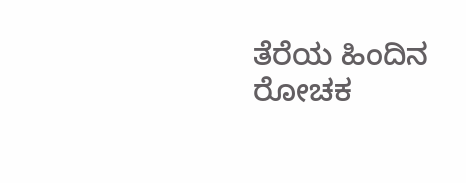ತೆರೆಯ ಹಿಂದಿನ ರೋಚಕ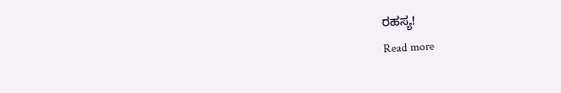ರಹಸ್ಯ!
Read more